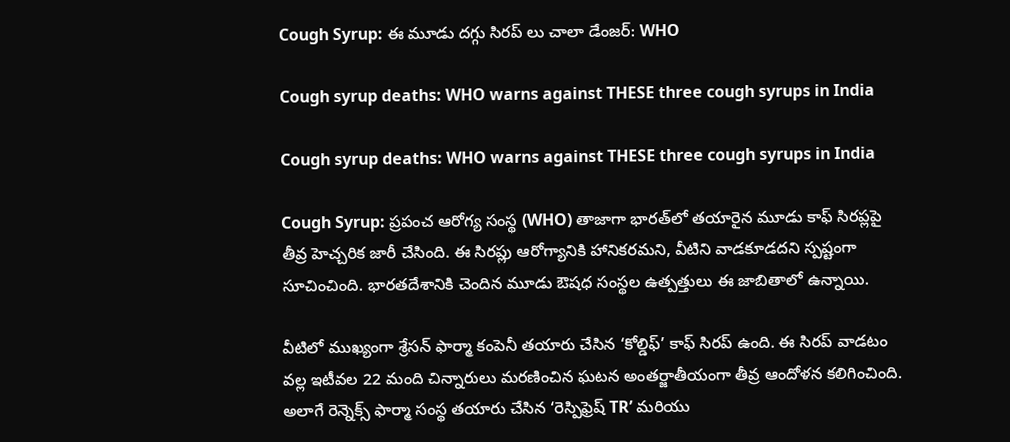Cough Syrup: ఈ మూడు దగ్గు సిరప్ లు చాలా డేంజర్: WHO

Cough syrup deaths: WHO warns against THESE three cough syrups in India

Cough syrup deaths: WHO warns against THESE three cough syrups in India

Cough Syrup: ప్రపంచ ఆరోగ్య సంస్థ (WHO) తాజాగా భారత్‌లో తయారైన మూడు కాఫ్ సిరప్లపై తీవ్ర హెచ్చరిక జారీ చేసింది. ఈ సిరప్లు ఆరోగ్యానికి హానికరమని, వీటిని వాడకూడదని స్పష్టంగా సూచించింది. భారతదేశానికి చెందిన మూడు ఔషధ సంస్థల ఉత్పత్తులు ఈ జాబితాలో ఉన్నాయి.

వీటిలో ముఖ్యంగా శ్రేసన్ ఫార్మా కంపెనీ తయారు చేసిన ‘కోల్డిఫ్’ కాఫ్ సిరప్ ఉంది. ఈ సిరప్ వాడటం వల్ల ఇటీవల 22 మంది చిన్నారులు మరణించిన ఘటన అంతర్జాతీయంగా తీవ్ర ఆందోళన కలిగించింది. అలాగే రెన్నెక్స్ ఫార్మా సంస్థ తయారు చేసిన ‘రెస్పిఫ్రెష్ TR’ మరియు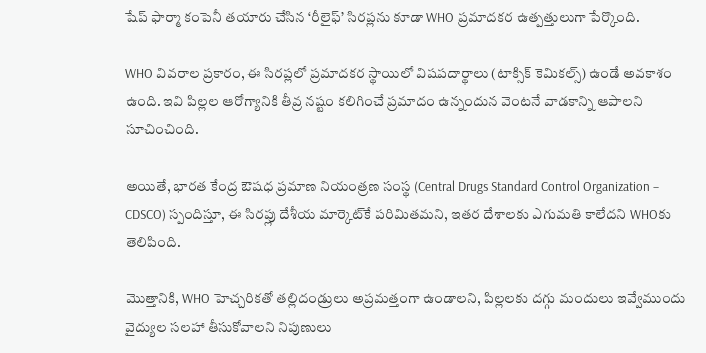షేప్ ఫార్మా కంపెనీ తయారు చేసిన ‘రీలైఫ్’ సిరప్లను కూడా WHO ప్రమాదకర ఉత్పత్తులుగా పేర్కొంది.

WHO వివరాల ప్రకారం, ఈ సిరప్లలో ప్రమాదకర స్థాయిలో విషపదార్థాలు (టాక్సిక్ కెమికల్స్) ఉండే అవకాశం ఉంది. ఇవి పిల్లల ఆరోగ్యానికి తీవ్ర నష్టం కలిగించే ప్రమాదం ఉన్నందున వెంటనే వాడకాన్ని ఆపాలని సూచించింది.

అయితే, భారత కేంద్ర ఔషధ ప్రమాణ నియంత్రణ సంస్థ (Central Drugs Standard Control Organization – CDSCO) స్పందిస్తూ, ఈ సిరప్లు దేశీయ మార్కెట్‌కే పరిమితమని, ఇతర దేశాలకు ఎగుమతి కాలేదని WHOకు తెలిపింది.

మొత్తానికి, WHO హెచ్చరికతో తల్లిదండ్రులు అప్రమత్తంగా ఉండాలని, పిల్లలకు దగ్గు మందులు ఇవ్వేముందు వైద్యుల సలహా తీసుకోవాలని నిపుణులు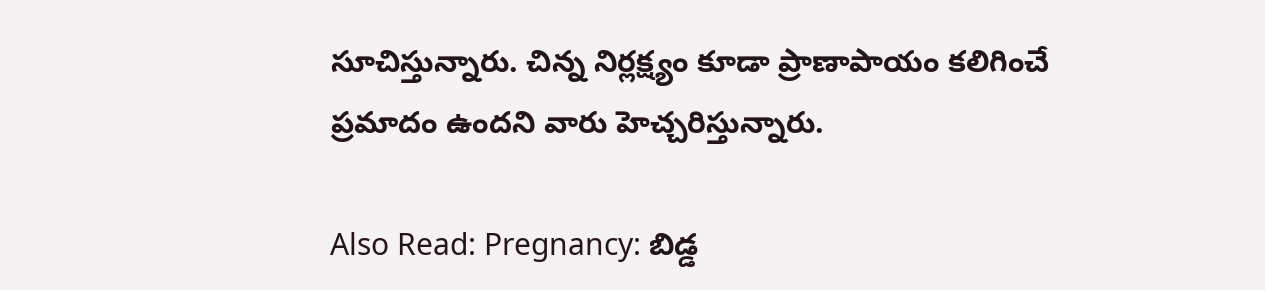సూచిస్తున్నారు. చిన్న నిర్లక్ష్యం కూడా ప్రాణాపాయం కలిగించే ప్రమాదం ఉందని వారు హెచ్చరిస్తున్నారు.

Also Read: Pregnancy: బిడ్డ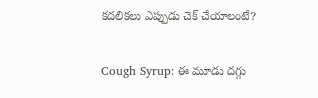కదలికలు ఎప్పుడు చెక్ చేయాలంటే?

Cough Syrup: ఈ మూడు దగ్గు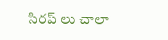సిరప్ లు చాలా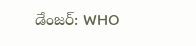డేంజర్: WHO